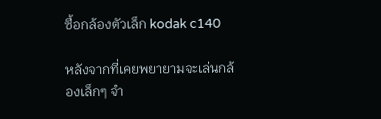ซื้อกล้องตัวเล็ก kodak c140

หลังจากที่เคยพยายามจะเล่นกล้องเล็กๆ จำ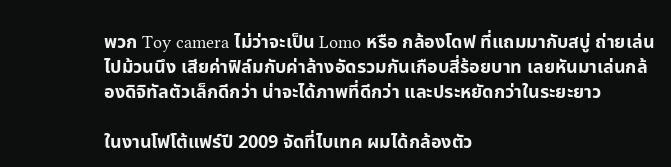พวก Toy camera ไม่ว่าจะเป็น Lomo หรือ กล้องโดฟ ที่แถมมากับสบู่ ถ่ายเล่นไปม้วนนึง เสียค่าฟิล์มกับค่าล้างอัดรวมกันเกือบสี่ร้อยบาท เลยหันมาเล่นกล้องดิจิทัลตัวเล็กดีกว่า น่าจะได้ภาพที่ดีกว่า และประหยัดกว่าในระยะยาว

ในงานโฟโต้แฟร์ปี 2009 จัดที่ไบเทค ผมได้กล้องตัว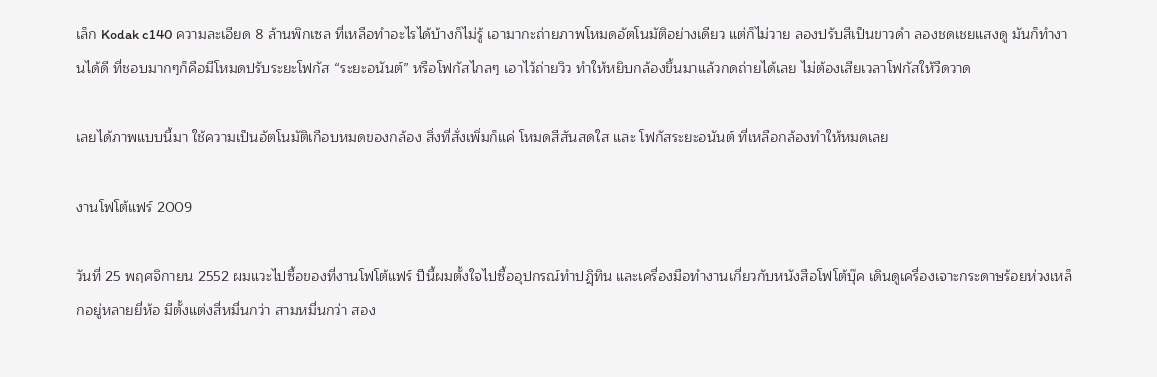เล็ก Kodak c140 ความละเอียด 8 ล้านพิกเซล ที่เหลือทำอะไรได้บ้างก็ไม่รู้ เอามากะถ่ายภาพโหมดอัตโนมัติอย่างเดียว แต่ก็ไม่วาย ลองปรับสีเป็นขาวดำ ลองชดเชยแสงดู มันก็ทำงานได้ดี ที่ชอบมากๆก็คือมีโหมดปรับระยะโฟกัส “ระยะอนันต์” หรือโฟกัสไกลๆ เอาไว้ถ่ายวิว ทำให้หยิบกล้องขึ้นมาแล้วกดถ่ายได้เลย ไม่ต้องเสียเวลาโฟกัสให้วืดวาด

เลยได้ภาพแบบนี้มา ใช้ความเป็นอัตโนมัติเกือบหมดของกล้อง สิ่งที่สั่งเพิ่มก็แค่ โหมดสีสันสดใส และ โฟกัสระยะอนันต์ ที่เหลือกล้องทำให้หมดเลย

งานโฟโต้แฟร์ 2009

วันที่ 25 พฤศจิกายน 2552 ผมแวะไปซื้อของที่งานโฟโต้แฟร์ ปีนี้ผมตั้งใจไปซื้ออุปกรณ์ทำปฏฺิทิน และเครื่องมือทำงานเกี่ยวกับหนังสือโฟโต้บุ๊ค เดินดูเครื่องเจาะกระดาษร้อยห่วงเหล็กอยู่หลายยี่ห้อ มีตั้งแต่งสี่หมื่นกว่า สามหมื่นกว่า สอง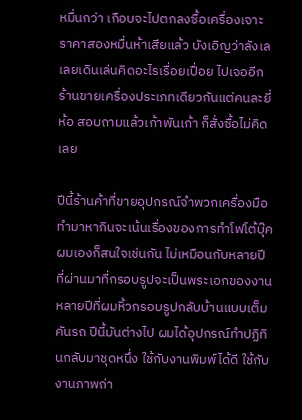หมื่นกว่า เกือบจะไปตกลงซื้อเครื่องเจาะราคาสองหมื่นห้าเสียแล้ว บังเอิญว่าลังเล เลยเดินเล่นคิดอะไรเรื่อยเปื่อย ไปเจออีกร้านขายเครื่องประเภทเดียวกันแต่คนละยี่ห้อ สอบถามแล้วเก้าพันเก้า ก็สั่งซื้อไม่คิดเลย

ปีนี้ร้านค้าที่ขายอุปกรณ์จำพวกเครื่องมือทำมาหากินจะเน้นเรื่องของการทำโฟโต้บุ๊ค ผมเองก็สนใจเช่นกัน ไม่เหมือนกับหลายปีที่ผ่านมาที่กรอบรูปจะเป็นพระเอกของงาน หลายปีที่ผมหิ้วกรอบรูปกลับบ้านแบบเต็มคันรถ ปีนี้มันต่างไป ผมได้อุปกรณ์ทำปฏิทินกลับมาชุดหนึ่ง ใช้กับงานพิมพ์ได้ดี ใช้กับงานภาพถ่า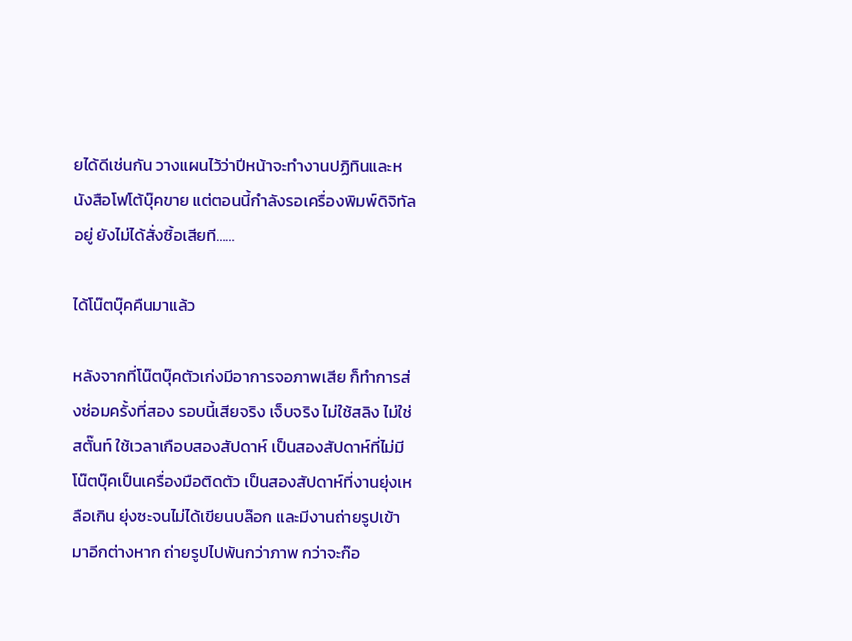ยได้ดีเช่นกัน วางแผนไว้ว่าปีหน้าจะทำงานปฏิทินและหนังสือโฟโต้บุ๊คขาย แต่ตอนนี้กำลังรอเครื่องพิมพ์ดิจิทัลอยู่ ยังไม่ได้สั่งซิ้อเสียที……

ได้โน๊ตบุ๊คคืนมาแล้ว

หลังจากที่โน๊ตบุ๊คตัวเก่งมีอาการจอภาพเสีย ก็ทำการส่งซ่อมครั้งที่สอง รอบนี้เสียจริง เจ็บจริง ไม่ใช้สลิง ไม่ใช่สตั๊นท์ ใช้เวลาเกือบสองสัปดาห์ เป็นสองสัปดาห์ที่ไม่มีโน๊ตบุ๊คเป็นเครื่องมือติดตัว เป็นสองสัปดาห์ที่งานยุ่งเหลือเกิน ยุ่งซะจนไม่ได้เขียนบล๊อก และมีงานถ่ายรูปเข้ามาอีกต่างหาก ถ่ายรูปไปพันกว่าภาพ กว่าจะก๊อ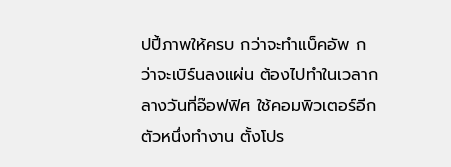ปปี้ภาพให้ครบ กว่าจะทำแบ็คอัพ กว่าจะเบิร์นลงแผ่น ต้องไปทำในเวลากลางวันที่อ๊อฟฟิศ ใช้คอมพิวเตอร์อีกตัวหนึ่งทำงาน ตั้งโปร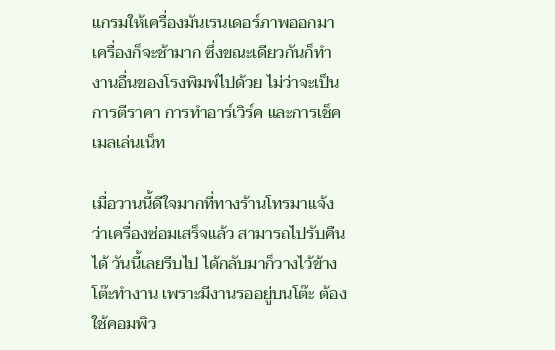แกรมให้เครื่องมันเรนเดอร์ภาพออกมา เครื่องก็จะช้ามาก ซึ่งขณะเดียวกันก็ทำงานอื่นของโรงพิมพ์ไปด้วย ไม่ว่าจะเป็นการตีราคา การทำอาร์เวิร์ค และการเช็คเมลเล่นเน็ท

เมื่อวานนี้ดีใจมากที่ทางร้านโทรมาแจ้งว่าเครื่องซ่อมเสร็จแล้ว สามารถไปรับคืนได้ วันนี้เลยรีบไป ได้กลับมาก็วางไว้ข้างโต๊ะทำงาน เพราะมีงานรออยู่บนโต๊ะ ต้องใช้คอมพิว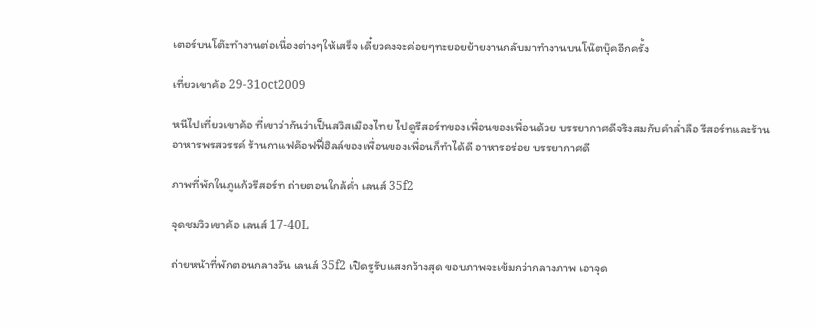เตอร์บนโต๊ะทำงานต่อเนื่องต่างๆให้เสร็จ เดี๋ยวคงจะค่อยๆทะยอยย้ายงานกลับมาทำงานบนโน๊ตบุ๊คอีกครั้ง

เที่ยวเขาค้อ 29-31oct2009

หนีไปเที่ยวเขาค้อ ที่เขาว่ากันว่าเป็นสวิสเมืองไทย ไปดูรีสอร์ทของเพื่อนของเพื่อนด้วย บรรยากาศดีจริงสมกับคำล่ำลือ รีสอร์ทและร้านอาหารพรสวรรค์ ร้านกาแฟค๊อฟฟี่ฮิลล์ของเพื่อนของเพื่อนก็ทำได้ดี อาหารอร่อย บรรยากาศดี

ภาพที่พักในภูแก้วรีสอร์ท ถ่ายตอนใกล้ค่ำ เลนส์ 35f2

จุดชมวิวเขาค้อ เลนส์ 17-40L

ถ่ายหน้าที่พักตอนกลางวัน เลนส์ 35f2 เปิดรูรับแสงกว้างสุด ขอบภาพจะเข้มกว่ากลางภาพ เอาจุด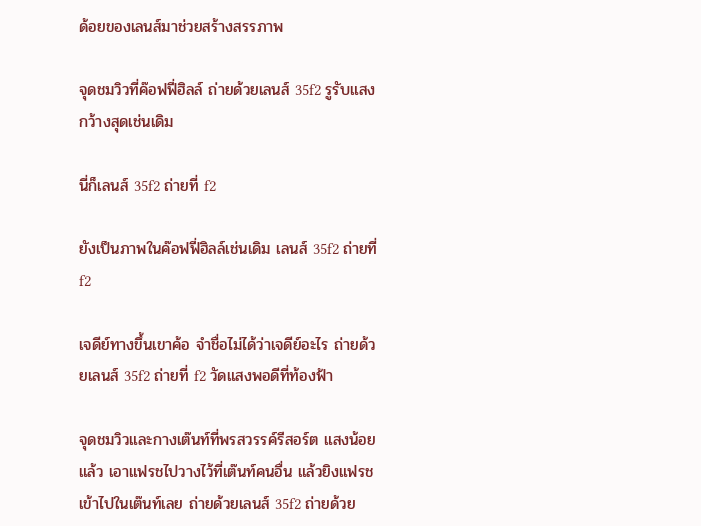ด้อยของเลนส์มาช่วยสร้างสรรภาพ

จุดชมวิวที่ค๊อฟฟี่ฮิลล์ ถ่ายด้วยเลนส์ 35f2 รูรับแสงกว้างสุดเช่นเดิม

นี่ก็เลนส์ 35f2 ถ่ายที่ f2

ยังเป็นภาพในค๊อฟฟี่ฮิลล์เช่นเดิม เลนส์ 35f2 ถ่ายที่ f2

เจดีย์ทางขึ้นเขาค้อ จำชื่อไม่ได้ว่าเจดีย์อะไร ถ่ายด้วยเลนส์ 35f2 ถ่ายที่ f2 วัดแสงพอดีที่ท้องฟ้า

จุดชมวิวและกางเต๊นท์ที่พรสวรรค์รีสอร์ต แสงน้อยแล้ว เอาแฟรชไปวางไว้ที่เต๊นท์คนอื่น แล้วยิงแฟรชเข้าไปในเต๊นท์เลย ถ่ายด้วยเลนส์ 35f2 ถ่ายด้วย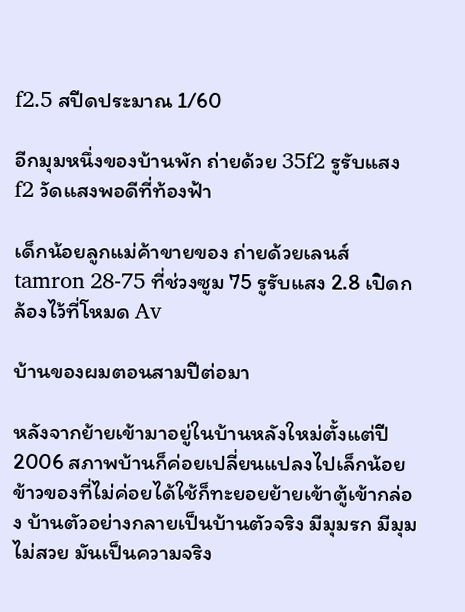f2.5 สปีดประมาณ 1/60

อีกมุมหนึ่งของบ้านพัก ถ่ายด้วย 35f2 รูรับแสง f2 วัดแสงพอดีที่ท้องฟ้า

เด็กน้อยลูกแม่ค้าขายของ ถ่ายด้วยเลนส์ tamron 28-75 ที่ช่วงซูม 75 รูรับแสง 2.8 เปิดกล้องไว้ที่โหมด Av

บ้านของผมตอนสามปีต่อมา

หลังจากย้ายเข้ามาอยู่ในบ้านหลังใหม่ตั้งแต่ปี 2006 สภาพบ้านก็ค่อยเปลี่ยนแปลงไปเล็กน้อย ข้าวของที่ไม่ค่อยได้ใช้ก็ทะยอยย้ายเข้าตู้เข้ากล่อง บ้านตัวอย่างกลายเป็นบ้านตัวจริง มีมุมรก มีมุมไม่สวย มันเป็นความจริง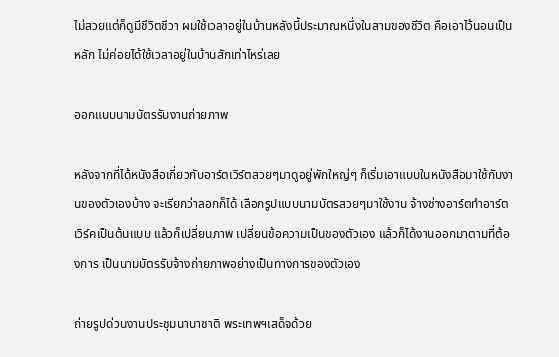ไม่สวยแต่ก็ดูมีชีวิตชีวา ผมใช้เวลาอยู่ในบ้านหลังนี้ประมาณหนึ่งในสามของชีวิต คือเอาไว้นอนเป็นหลัก ไม่ค่อยได้ใช้เวลาอยู่ในบ้านสักเท่าไหร่เลย

ออกแบบนามบัตรรับงานถ่ายภาพ

หลังจากที่ได้หนังสือเกี่ยวกับอาร์ตเวิร์ตสวยๆมาดูอยู่พักใหญ่ๆ ก็เริ่มเอาแบบในหนังสือมาใช้กับงานของตัวเองบ้าง จะเรียกว่าลอกก็ได้ เลือกรูปแบบนามบัตรสวยๆมาใช้งาน จ้างช่างอาร์ตทำอาร์ตเวิร์คเป็นต้นแบบ แล้วก็เปลี่ยนภาพ เปลี่ยนข้อความเป็นของตัวเอง แล้วก็ได้งานออกมาตามที่ต้องการ เป็นนามบัตรรับจ้างถ่ายภาพอย่างเป็นทางการของตัวเอง

ถ่ายรูปด่วนงานประชุมนานาชาติ พระเทพฯเสด็จด้วย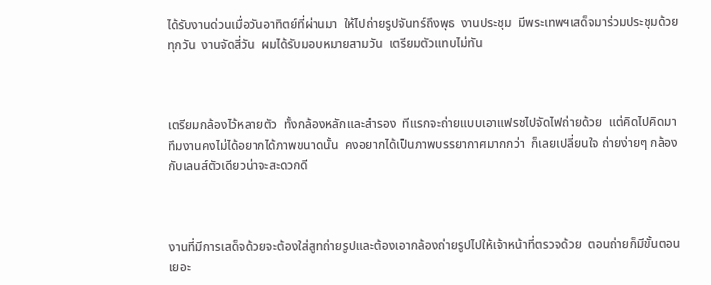ได้รับงานด่วนเมื่อวันอาทิตย์ที่ผ่านมา  ให้ไปถ่ายรูปจันทร์ถึงพุธ  งานประชุม  มีพระเทพฯเสด็จมาร่วมประชุมด้วยทุกวัน  งานจัดสี่วัน  ผมได้รับมอบหมายสามวัน  เตรียมตัวแทบไม่ทัน



เตรียมกล้องไว้หลายตัว  ทั้งกล้องหลักและสำรอง  ทีแรกจะถ่ายแบบเอาแฟรชไปจัดไฟถ่ายด้วย  แต่คิดไปคิดมา  ทึมงานคงไม่ได้อยากได้ภาพขนาดนั้น  คงอยากได้เป็นภาพบรรยากาศมากกว่า  ก็เลยเปลี่ยนใจ ถ่ายง่ายๆ กล้องกับเลนส์ตัวเดียวน่าจะสะดวกดี



งานที่มีการเสด็จด้วยจะต้องใส่สูทถ่ายรูปและต้องเอากล้องถ่ายรูปไปให้เจ้าหน้าที่ตรวจด้วย  ตอนถ่ายก็มีขั้นตอนเยอะ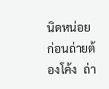นิดหน่อย  ก่อนถ่ายต้องโค้ง  ถ่า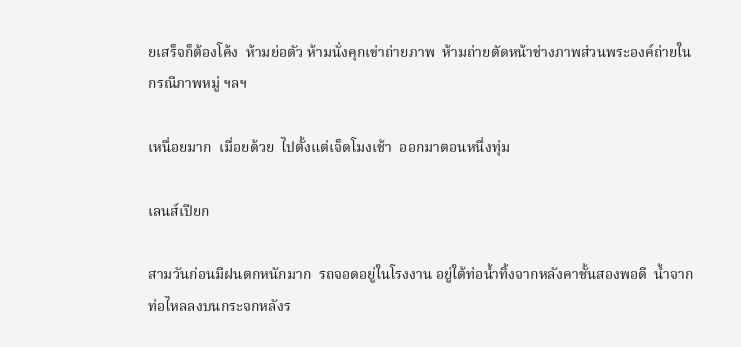ยเสร็จก็ต้องโค้ง  ห้ามย่อตัว ห้ามนั่งคุกเข่าถ่ายภาพ  ห้ามถ่ายตัดหน้าช่างภาพส่วนพระองค์ถ่ายในกรณีภาพหมู่ ฯลฯ

เหนื่อยมาก  เมื่อยด้วย  ไปตั้งแต่เจ็ดโมงเช้า  ออกมาตอนหนึ่งทุ่ม

เลนส์เปียก

สามวันก่อนมีฝนตกหนักมาก  รถจอดอยู่ในโรงงาน อยู่ใต้ท่อน้ำทิ้งจากหลังคาชั้นสองพอดี  น้ำจากท่อไหลลงบนกระจกหลังร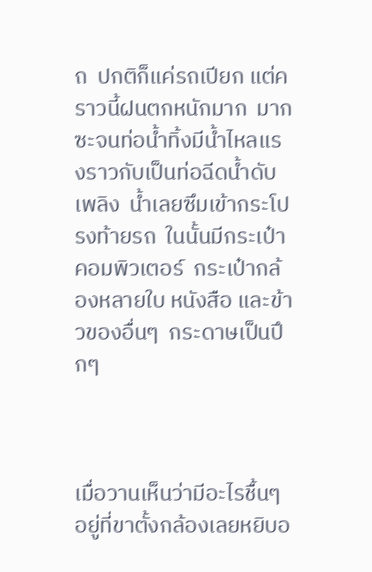ถ  ปกติก็แค่รถเปียก แต่คราวนี้ฝนตกหนักมาก  มากซะจนท่อน้ำทิ้งมีน้ำไหลแรงราวกับเป็นท่อฉีดน้ำดับเพลิง  น้ำเลยซึมเข้ากระโปรงท้ายรถ  ในนั้นมีกระเป๋าคอมพิวเตอร์  กระเป๋ากล้องหลายใบ หนังสือ และข้าวของอื่นๆ  กระดาษเป็นปึกๆ



เมื่อวานเห็นว่ามีอะไรชื้นๆอยู่ที่ขาตั้งกล้องเลยหยิบอ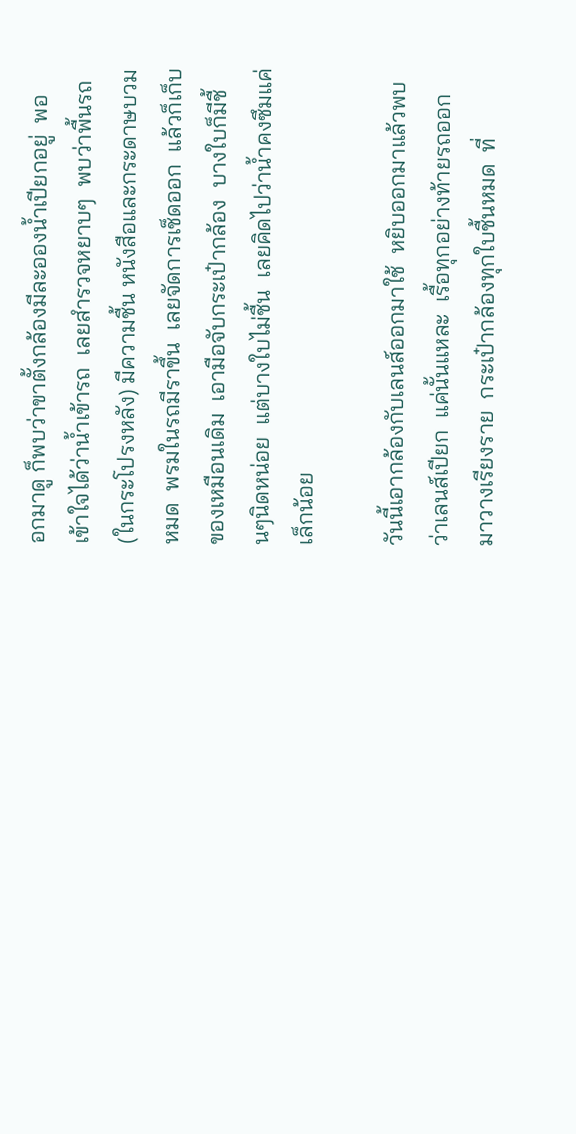อกมาดู ก็พบว่าขาตั้งกล้องมีละอองน้ำเปียกอยู่  พอเข้าใจได้ว่าน้ำเข้ารถ  เลยสำรวจหยาบๆ  พบว่าพื้นรถ(ในกระโปรงหลัง) มีความชื้น หนังสือและกระดาษบวมหมด  พรมในรถมีราขึ้น  เลยจัดการเช็ดออก  แล้วก็เก็บของเหมือนเดิม  เอามือจับกระเป๋ากล้อง  บางใบก็มีชื้นๆนิดหน่อย  แต่บางใบไม่ชื้น  เลยคิดไปว่าน้ำคงซึมแค่เล็กน้อย

วันนี้เอากล้องกับเลนส์ออกมาใช้  หยิบออกมาแล้วพบว่าเลนส์เปียก  แค่นั้นแหละ  เรื้อทุกอย่างท้ายรถออกมาวางเรียงราย  กระเป๋ากล้องทุกใบชื้นหมด  ที่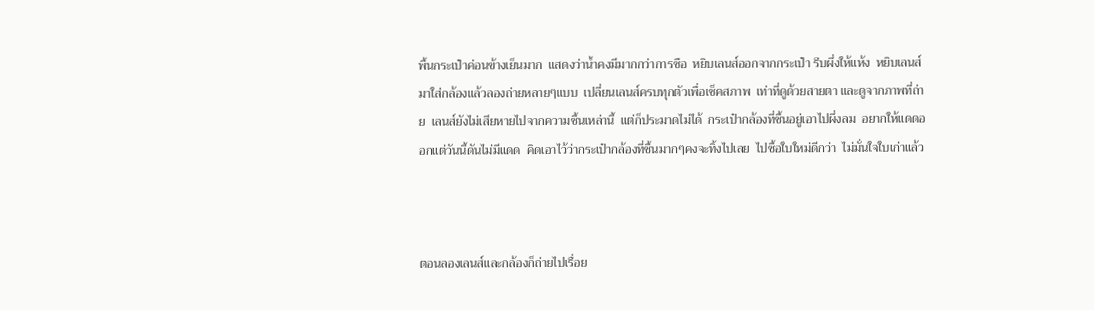พื้นกระเป๋าค่อนข้างเย็นมาก  แสดงว่าน้ำคงมีมากกว่าการซือ  หยิบเลนส์ออกจากกระเป๋า รีบผึ่งให้แห้ง  หยิบเลนส์มาใส่กล้องแล้วลองถ่ายหลายๆแบบ  เปลี่ยนเลนส์ครบทุกตัวเพื่อเช็คสภาพ  เท่าที่ดูด้วยสายตา และดูจากภาพที่ถ่าย  เลนส์ยังไม่เสียหายไปจากความชื้นเหล่านี้  แต่ก็ประมาดไม่ได้  กระเป๋ากล้องที่ชื้นอยู่เอาไปผึ่งลม  อยากให้แดดออกแต่วันนี้ดันไม่มีแดด  คิดเอาไว้ว่ากระเป๋ากล้องที่ชื้นมากๆคงจะทิ้งไปเลย  ไปซื้อใบใหม่ดีกว่า  ไม่มั่นใจใบเก่าแล้ว



ตอนลองเลนส์และกล้องก็ถ่ายไปเรื่อย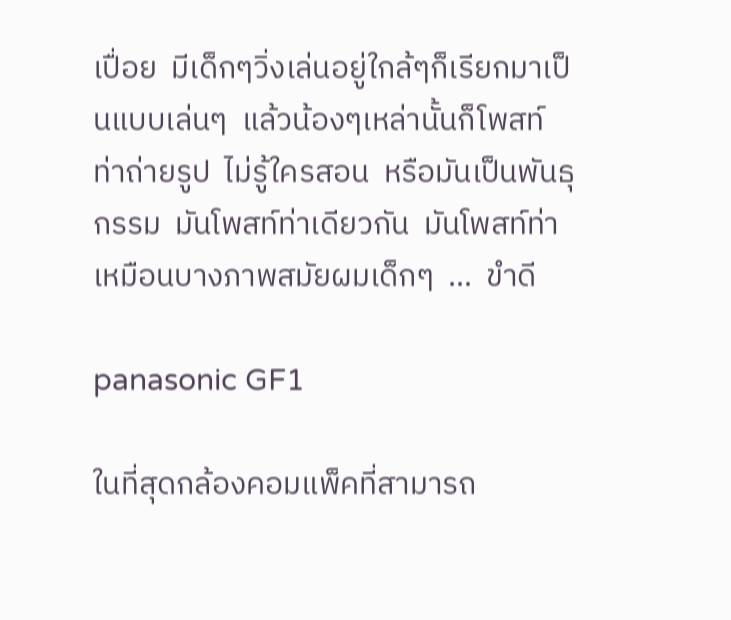เปื่อย  มีเด็กๆวิ่งเล่นอยู่ใกล้ๆก็เรียกมาเป็นแบบเล่นๆ  แล้วน้องๆเหล่านั้นก็โพสท์ท่าถ่ายรูป  ไม่รู้ใครสอน  หรือมันเป็นพันธุกรรม  มันโพสท์ท่าเดียวกัน  มันโพสท์ท่าเหมือนบางภาพสมัยผมเด็กๆ  …  ขำดี

panasonic GF1

ในที่สุดกล้องคอมแพ็คที่สามารถ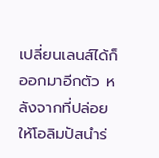เปลี่ยนเลนส์ได้ก็ออกมาอีกตัว หลังจากที่ปล่อยให้โอลิมปัสนำร่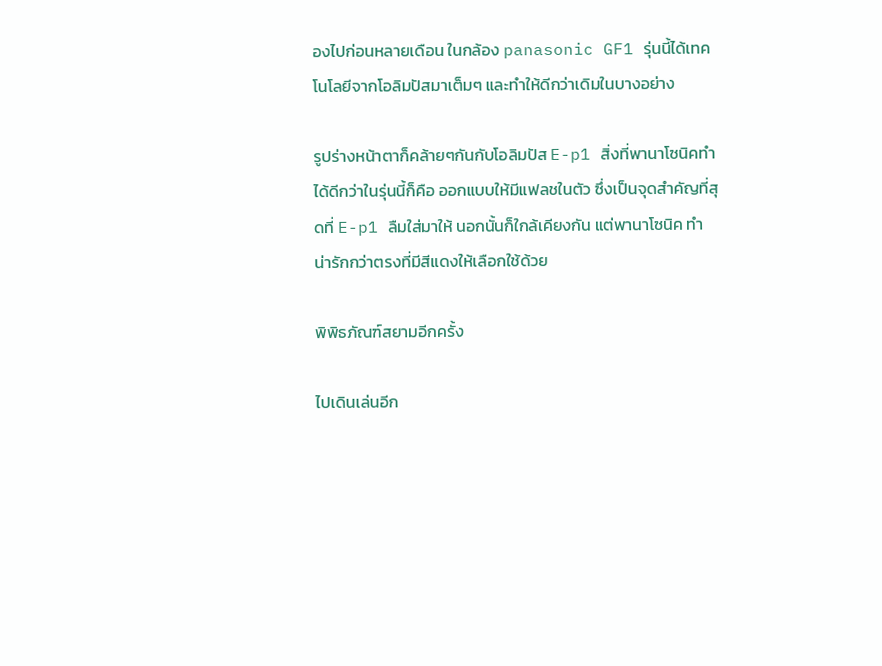องไปก่อนหลายเดือน ในกล้อง panasonic GF1 รุ่นนี้ได้เทคโนโลยีจากโอลิมปัสมาเต็มๆ และทำให้ดีกว่าเดิมในบางอย่าง

รูปร่างหน้าตาก็คล้ายๆกันกับโอลิมปัส E-p1 สิ่งที่พานาโซนิคทำได้ดีกว่าในรุ่นนี้ก็คือ ออกแบบให้มีแฟลชในตัว ซึ่งเป็นจุดสำคัญที่สุดที่ E-p1 ลืมใส่มาให้ นอกนั้นก็ใกล้เคียงกัน แต่พานาโซนิค ทำน่ารักกว่าตรงที่มีสีแดงให้เลือกใช้ด้วย

พิพิธภัณฑ์สยามอีกครั้ง

ไปเดินเล่นอีก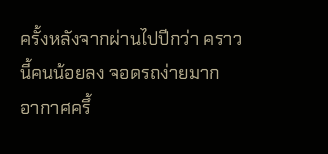ครั้งหลังจากผ่านไปปีกว่า คราวนี้คนน้อยลง จอดรถง่ายมาก อากาศครึ้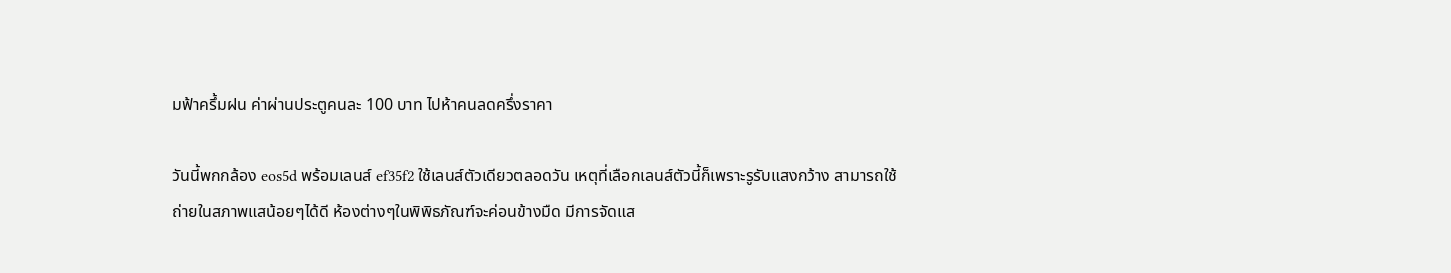มฟ้าครึ้มฝน ค่าผ่านประตูคนละ 100 บาท ไปห้าคนลดครึ่งราคา

วันนี้พกกล้อง eos5d พร้อมเลนส์ ef35f2 ใช้เลนส์ตัวเดียวตลอดวัน เหตุที่เลือกเลนส์ตัวนี้ก็เพราะรูรับแสงกว้าง สามารถใช้ถ่ายในสภาพแสน้อยๆได้ดี ห้องต่างๆในพิพิธภัณฑ์จะค่อนข้างมืด มีการจัดแส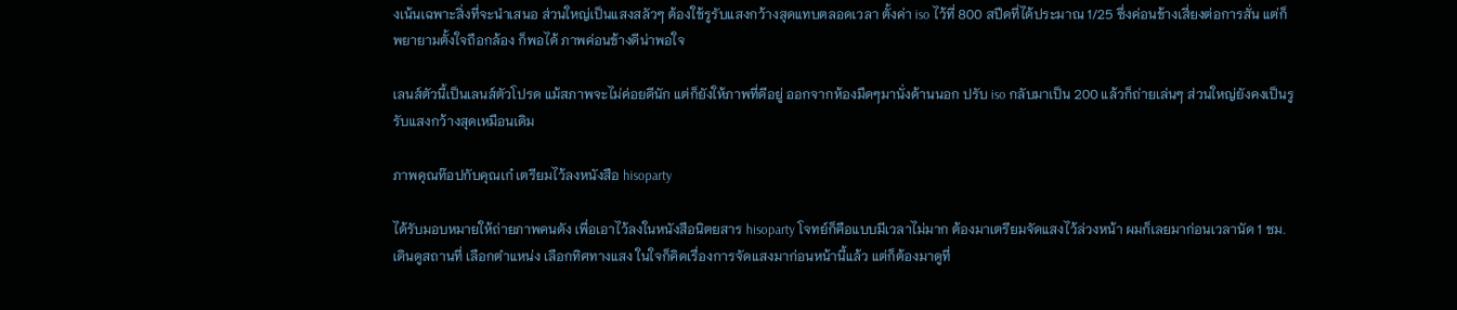งเน้นเฉพาะสิ่งที่จะนำเสนอ ส่วนใหญ่เป็นแสงสลัวๆ ต้องใช้รูรับแสงกว้างสุดแทบตลอดเวลา ตั้งค่า iso ไว้ที่ 800 สปีดที่ได้ประมาณ 1/25 ซึ่งค่อนข้างเสี่ยงต่อการสั่น แต่ก็พยายามตั้งใจถือกล้อง ก็พอได้ ภาพค่อนข้างดีน่าพอใจ

เลนส์ตัวนี้เป็นเลนส์ตัวโปรด แม้สภาพจะไม่ค่อยดีนัก แต่ก็ยังให้ภาพที่ดีอยู่ ออกจากห้องมืดๆมานั่งด้านนอก ปรับ iso กลับมาเป็น 200 แล้วก็ถ่ายเล่นๆ ส่วนใหญ่ยังคงเป็นรูรับแสงกว้างสุดเหมือนเดิม

ภาพคุณท๊อปกับคุณเก๋ เตรียมไว้ลงหนังสือ hisoparty

ได้รับมอบหมายให้ถ่ายภาพคนดัง เพื่อเอาไว้ลงในหนังสือนิตยสาร hisoparty โจทย์ก็คือแบบมีเวลาไม่มาก ต้องมาเตรียมจัดแสงไว้ล่วงหน้า ผมก็เลยมาก่อนเวลานัด 1 ชม. เดินดูสถานที่ เลือกตำแหน่ง เลือกทิศทางแสง ในใจก็คิดเรื่องการจัดแสงมาก่อนหน้านี้แล้ว แต่ก็ต้องมาดูที่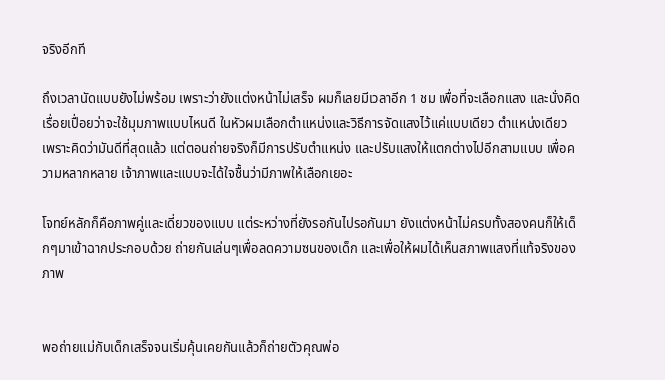จริงอีกที

ถึงเวลานัดแบบยังไม่พร้อม เพราะว่ายังแต่งหน้าไม่เสร็จ ผมก็เลยมีเวลาอีก 1 ชม เพื่อที่จะเลือกแสง และนั่งคิดเรื่อยเปื่อยว่าจะใช้มุมภาพแบบไหนดี ในหัวผมเลือกตำแหน่งและวิธีการจัดแสงไว้แค่แบบเดียว ตำแหน่งเดียว เพราะคิดว่ามันดีที่สุดแล้ว แต่ตอนถ่ายจริงก็มีการปรับตำแหน่ง และปรับแสงให้แตกต่างไปอีกสามแบบ เพื่อความหลากหลาย เจ้าภาพและแบบจะได้ใจชื้นว่ามีภาพให้เลือกเยอะ

โจทย์หลักก็คือภาพคู่และเดี่ยวของแบบ แต่ระหว่างที่ยังรอกันไปรอกันมา ยังแต่งหน้าไม่ครบทั้งสองคนก็ให้เด็กๆมาเข้าฉากประกอบด้วย ถ่ายกันเล่นๆเพื่อลดความซนของเด็ก และเพื่อให้ผมได้เห็นสภาพแสงที่แท้จริงของภาพ


พอถ่ายแม่กับเด็กเสร็จจนเริ่มคุ้นเคยกันแล้วก็ถ่ายตัวคุณพ่อ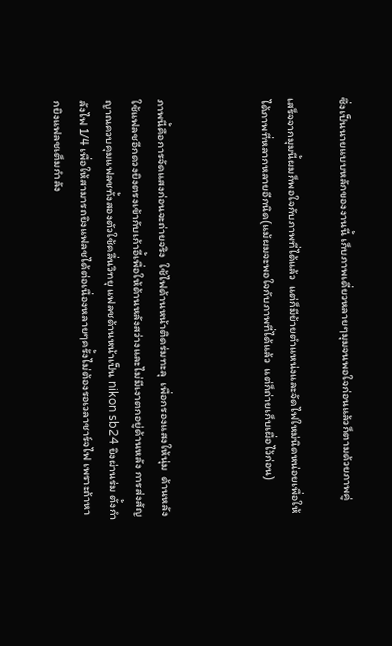ซึ่งเป็นนายแบบหลักของงานนี้ เก็บภาพเดี่ยวหลายๆมุมจนพอใจก่อนแล้วก็ตามด้วยภาพคู่

เสร็จจากมุมนี้ผมก็พอใจกับภาพที่ได้แล้ว  แต่ก็มีย้ายตำแหน่งและจัดไฟใหม่นิดหน่อยเพื่อให้ได้ภาพที่หลากหลายอีกนิด(แม้ผมจะพอใจกับภาพที่ได้แล้ว  แต่ก็ถ่ายเก็บเผื่อไว้ก่อน)



ภาพนี้คือการจัดแสงก่อนจะถ่ายจริง  ใช้ไฟด้านหน้าติดร่มทะลุ  เพื่อกรองแสงให้นุ่ม  ด้านหลังใช้แฟลชอีกดวงยิงตรงเข้ากับเก้าอี้เพื่อให้ด้านหลังสว่างและไม่มีเงาตกอยู่ด้านหลัง การส่งสัญญาณควบคุมแฟลชทั้งสองตัวใช้คลื่นวิทยุ แฟลชด้านหน้าเป็น nikon sb24 ยิงผ่านร่ม ตั้งกำลังไฟ 1/4 เพื่อให้สามารถยิงแฟลชได้ต่อเนื่องหลายๆครั้งไม่ต้องรอเวลาชาร์จไฟ เพราะถ้าหากยิงแฟลชเต็มกำลัง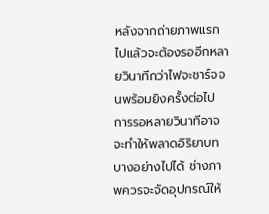หลังจากถ่ายภาพแรกไปแล้วจะต้องรออีกหลายวินาทีกว่าไฟจะชาร์จจนพร้อมยิงครั้งต่อไป การรอหลายวินาทีอาจจะทำให้พลาดอิริยาบทบางอย่างไปได้ ช่างภาพควรจะจัดอุปกรณ์ให้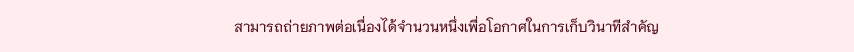สามารถถ่ายภาพต่อเนื่องได้จำนวนหนึ่งเพื่อโอกาศในการเก็บวินาทีสำคัญ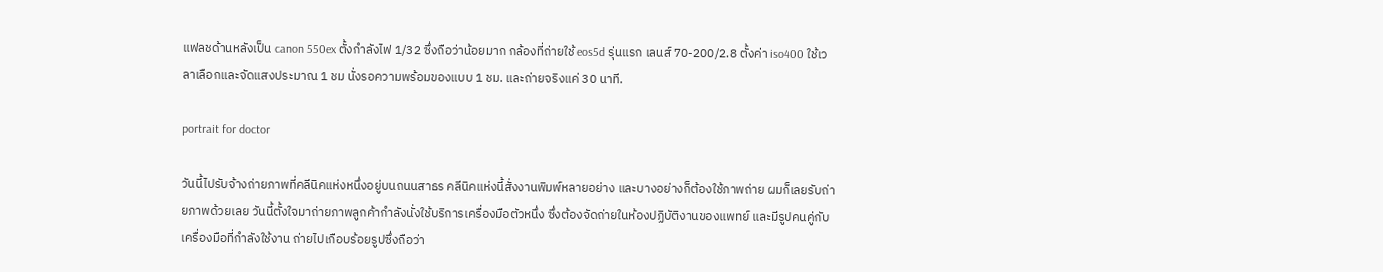แฟลชด้านหลังเป็น canon 550ex ตั้งกำลังไฟ 1/32 ซึ่งถือว่าน้อยมาก กล้องที่ถ่ายใช้ eos5d รุ่นแรก เลนส์ 70-200/2.8 ตั้งค่า iso400 ใช้เวลาเลือกและจัดแสงประมาณ 1 ชม นั่งรอความพร้อมของแบบ 1 ชม. และถ่ายจริงแค่ 30 นาที.

portrait for doctor

วันนี้ไปรับจ้างถ่ายภาพที่คลีนิคแห่งหนึ่งอยู่บนถนนสาธร คลีนิคแห่งนี้สั่งงานพิมพ์หลายอย่าง และบางอย่างก็ต้องใช้ภาพถ่าย ผมก็เลยรับถ่ายภาพด้วยเลย วันนี้ตั้งใจมาถ่ายภาพลูกค้ากำลังนั่งใช้บริการเครื่องมือตัวหนึ่ง ซึ่งต้องจัดถ่ายในห้องปฏิบัติงานของแพทย์ และมีรูปคนคู่กับเครื่องมือที่กำลังใช้งาน ถ่ายไปเกือบร้อยรูปซึ่งถือว่า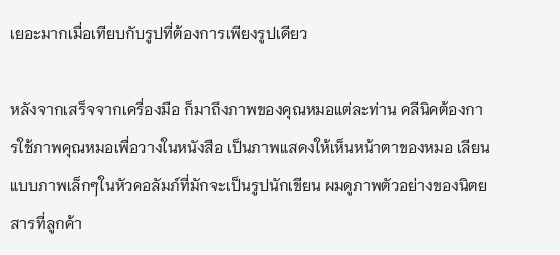เยอะมากเมื่อเทียบกับรูปที่ต้องการเพียงรูปเดียว

หลังจากเสร็จจากเครื่องมือ ก็มาถึงภาพของคุณหมอแต่ละท่าน คลีนิคต้องการใช้ภาพคุณหมอเพื่อวางในหนังสือ เป็นภาพแสดงให้เห็นหน้าตาของหมอ เลียนแบบภาพเล็กๆในหัวคอลัมภ์ที่มักจะเป็นรูปนักเขียน ผมดูภาพตัวอย่างของนิตยสารที่ลูกค้า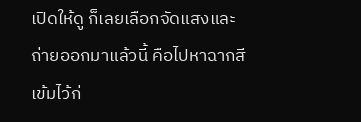เปิดให้ดู ก็เลยเลือกจัดแสงและถ่ายออกมาแล้วนี้ คือไปหาฉากสีเข้มไว้ก่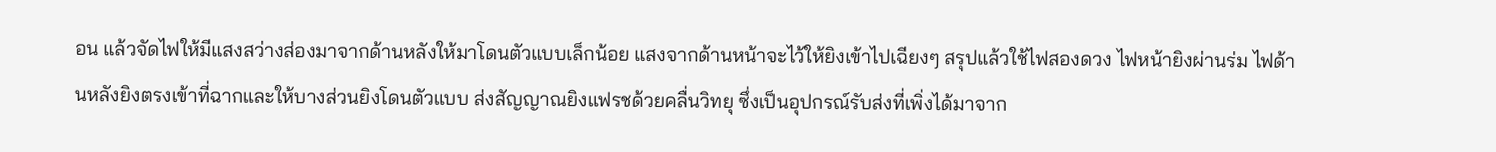อน แล้วจัดไฟให้มีแสงสว่างส่องมาจากด้านหลังให้มาโดนตัวแบบเล็กน้อย แสงจากด้านหน้าจะไว้ให้ยิงเข้าไปเฉียงๆ สรุปแล้วใช้ไฟสองดวง ไฟหน้ายิงผ่านร่ม ไฟด้านหลังยิงตรงเข้าที่ฉากและให้บางส่วนยิงโดนตัวแบบ ส่งสัญญาณยิงแฟรชด้วยคลื่นวิทยุ ซึ่งเป็นอุปกรณ์รับส่งที่เพิ่งได้มาจาก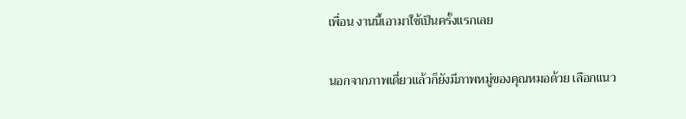เพื่อน งานนี้เอามาใช้เป็นครั้งแรกเลย

นอกจากภาพเดี่ยวแล้วก็ยังมีภาพหมู่ของคุณหมอด้วย เลือกแนว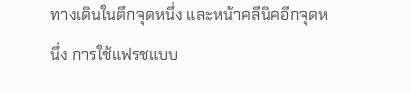ทางเดินในตึกจุดหนึ่ง และหน้าคลีนิคอีกจุดหนึ่ง การใช้แฟรชแบบ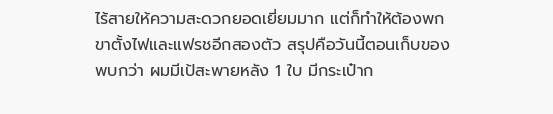ไร้สายให้ความสะดวกยอดเยี่ยมมาก แต่ก็ทำให้ต้องพกขาตั้งไฟและแฟรชอีกสองตัว สรุปคือวันนี้ตอนเก็บของพบกว่า ผมมีเป้สะพายหลัง 1 ใบ มีกระเป๋าก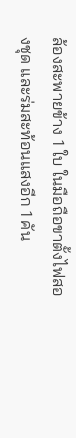ล้องสะพายข้าง 1 ใบ ในมือถือขาตั้งไฟสองชุด และร่มสะท้อนแสงอีก 1 คัน